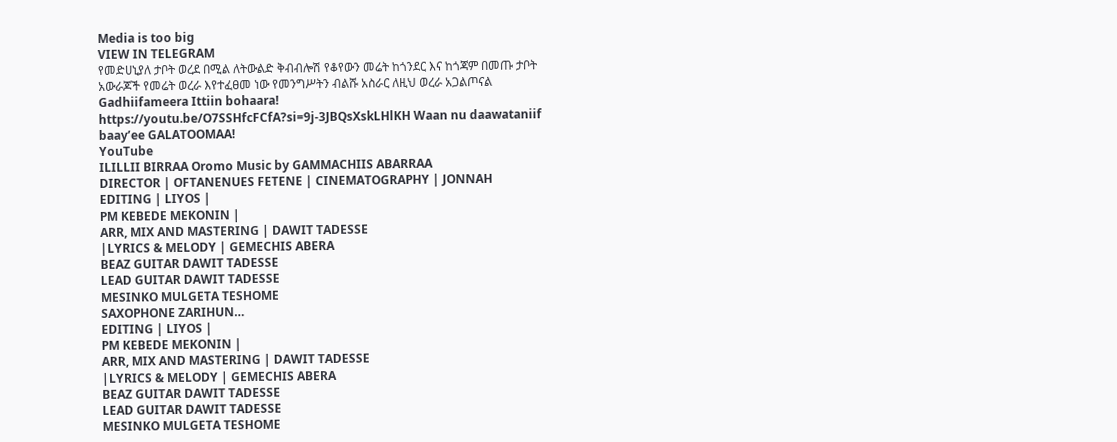Media is too big
VIEW IN TELEGRAM
የመድሀኒያለ ታቦት ወረደ በሚል ለትውልድ ቅብብሎሽ የቆየውን መሬት ከጎንደር እና ከጎጃም በመጡ ታቦት አውራጆች የመሬት ወረራ እየተፈፀመ ነው የመንግሥትን ብልሹ አስራር ለዚህ ወረራ አጋልጦናል
Gadhiifameera Ittiin bohaara! https://youtu.be/O7SSHfcFCfA?si=9j-3JBQsXskLHlKH Waan nu daawataniif baay’ee GALATOOMAA!
YouTube
ILILLII BIRRAA Oromo Music by GAMMACHIIS ABARRAA
DIRECTOR | OFTANENUES FETENE | CINEMATOGRAPHY | JONNAH
EDITING | LIYOS |
PM KEBEDE MEKONIN |
ARR, MIX AND MASTERING | DAWIT TADESSE
|LYRICS & MELODY | GEMECHIS ABERA
BEAZ GUITAR DAWIT TADESSE
LEAD GUITAR DAWIT TADESSE
MESINKO MULGETA TESHOME
SAXOPHONE ZARIHUN…
EDITING | LIYOS |
PM KEBEDE MEKONIN |
ARR, MIX AND MASTERING | DAWIT TADESSE
|LYRICS & MELODY | GEMECHIS ABERA
BEAZ GUITAR DAWIT TADESSE
LEAD GUITAR DAWIT TADESSE
MESINKO MULGETA TESHOME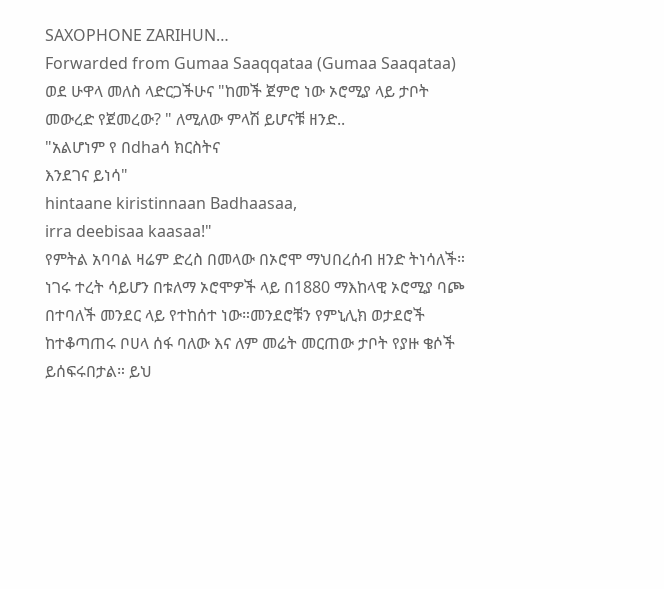SAXOPHONE ZARIHUN…
Forwarded from Gumaa Saaqqataa (Gumaa Saaqataa)
ወደ ሁዋላ መለስ ላድርጋችሁና "ከመች ጀምሮ ነው ኦሮሚያ ላይ ታቦት መውረድ የጀመረው? " ለሚለው ምላሽ ይሆናቹ ዘንድ..
"አልሆነም የ በdhaሳ ክርስትና
እንደገና ይነሳ"
hintaane kiristinnaan Badhaasaa,
irra deebisaa kaasaa!"
የምትል አባባል ዛሬም ድረስ በመላው በኦሮሞ ማህበረሰብ ዘንድ ትነሳለች።
ነገሩ ተረት ሳይሆን በቱለማ ኦሮሞዎች ላይ በ1880 ማእከላዊ ኦሮሚያ ባጮ በተባለች መንደር ላይ የተከሰተ ነው።መንደሮቹን የምኒሊክ ወታደሮች ከተቆጣጠሩ ቦሀላ ሰፋ ባለው እና ለም መሬት መርጠው ታቦት የያዙ ቄሶች ይሰፍሩበታል። ይህ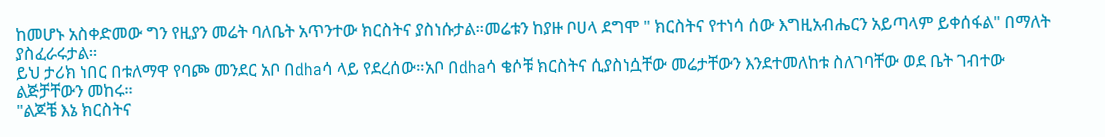ከመሆኑ አስቀድመው ግን የዚያን መሬት ባለቤት አጥንተው ክርስትና ያስነሱታል።መሬቱን ከያዙ ቦሀላ ደግሞ " ክርስትና የተነሳ ሰው እግዚአብሔርን አይጣላም ይቀሰፋል" በማለት ያስፈራሩታል።
ይህ ታሪክ ነበር በቱለማዋ የባጮ መንደር አቦ በdhaሳ ላይ የደረሰው።አቦ በdhaሳ ቄሶቹ ክርስትና ሲያስነሷቸው መሬታቸውን እንደተመለከቱ ስለገባቸው ወደ ቤት ገብተው ልጅቻቸውን መከሩ።
"ልጆቼ እኔ ክርስትና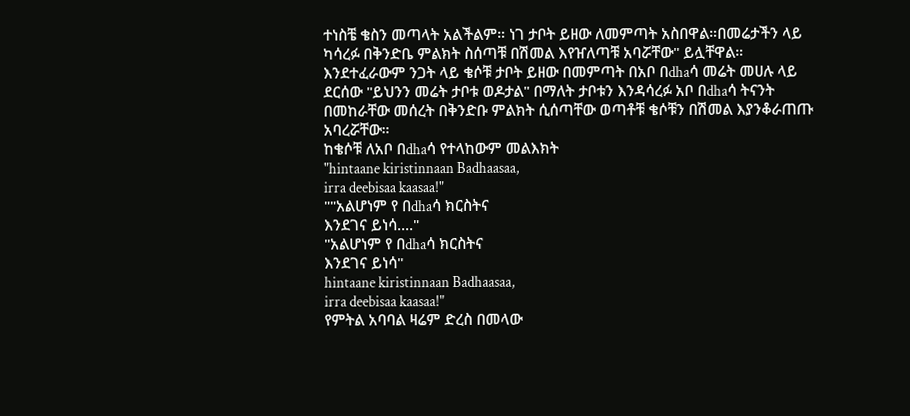ተነስቼ ቄስን መጣላት አልችልም። ነገ ታቦት ይዘው ለመምጣት አስበዋል።በመሬታችን ላይ ካሳረፉ በቅንድቤ ምልክት ስሰጣቹ በሽመል እየዠለጣቹ አባሯቸው" ይሏቸዋል።
እንደተፈራውም ንጋት ላይ ቄሶቹ ታቦት ይዘው በመምጣት በአቦ በdhaሳ መሬት መሀሉ ላይ ደርሰው "ይህንን መሬት ታቦቱ ወዶታል" በማለት ታቦቱን እንዳሳረፉ አቦ በdhaሳ ትናንት በመከራቸው መሰረት በቅንድቡ ምልክት ሲሰጣቸው ወጣቶቹ ቄሶቹን በሽመል እያንቆራጠጡ አባረሯቸው።
ከቄሶቹ ለአቦ በdhaሳ የተላከውም መልእክት
"hintaane kiristinnaan Badhaasaa,
irra deebisaa kaasaa!"
""አልሆነም የ በdhaሳ ክርስትና
እንደገና ይነሳ...."
"አልሆነም የ በdhaሳ ክርስትና
እንደገና ይነሳ"
hintaane kiristinnaan Badhaasaa,
irra deebisaa kaasaa!"
የምትል አባባል ዛሬም ድረስ በመላው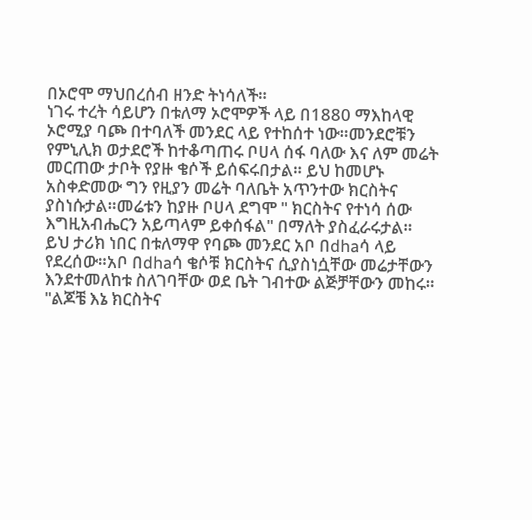በኦሮሞ ማህበረሰብ ዘንድ ትነሳለች።
ነገሩ ተረት ሳይሆን በቱለማ ኦሮሞዎች ላይ በ1880 ማእከላዊ ኦሮሚያ ባጮ በተባለች መንደር ላይ የተከሰተ ነው።መንደሮቹን የምኒሊክ ወታደሮች ከተቆጣጠሩ ቦሀላ ሰፋ ባለው እና ለም መሬት መርጠው ታቦት የያዙ ቄሶች ይሰፍሩበታል። ይህ ከመሆኑ አስቀድመው ግን የዚያን መሬት ባለቤት አጥንተው ክርስትና ያስነሱታል።መሬቱን ከያዙ ቦሀላ ደግሞ " ክርስትና የተነሳ ሰው እግዚአብሔርን አይጣላም ይቀሰፋል" በማለት ያስፈራሩታል።
ይህ ታሪክ ነበር በቱለማዋ የባጮ መንደር አቦ በdhaሳ ላይ የደረሰው።አቦ በdhaሳ ቄሶቹ ክርስትና ሲያስነሷቸው መሬታቸውን እንደተመለከቱ ስለገባቸው ወደ ቤት ገብተው ልጅቻቸውን መከሩ።
"ልጆቼ እኔ ክርስትና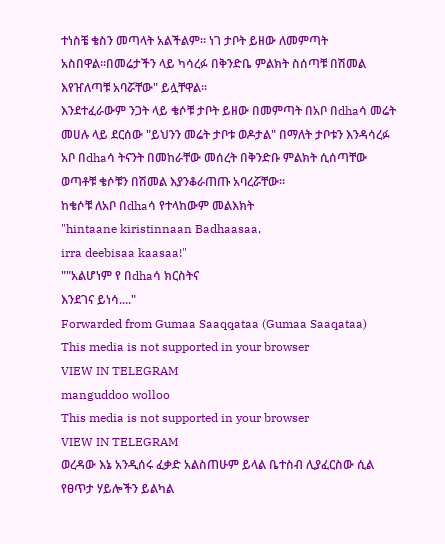ተነስቼ ቄስን መጣላት አልችልም። ነገ ታቦት ይዘው ለመምጣት አስበዋል።በመሬታችን ላይ ካሳረፉ በቅንድቤ ምልክት ስሰጣቹ በሽመል እየዠለጣቹ አባሯቸው" ይሏቸዋል።
እንደተፈራውም ንጋት ላይ ቄሶቹ ታቦት ይዘው በመምጣት በአቦ በdhaሳ መሬት መሀሉ ላይ ደርሰው "ይህንን መሬት ታቦቱ ወዶታል" በማለት ታቦቱን እንዳሳረፉ አቦ በdhaሳ ትናንት በመከራቸው መሰረት በቅንድቡ ምልክት ሲሰጣቸው ወጣቶቹ ቄሶቹን በሽመል እያንቆራጠጡ አባረሯቸው።
ከቄሶቹ ለአቦ በdhaሳ የተላከውም መልእክት
"hintaane kiristinnaan Badhaasaa,
irra deebisaa kaasaa!"
""አልሆነም የ በdhaሳ ክርስትና
እንደገና ይነሳ...."
Forwarded from Gumaa Saaqqataa (Gumaa Saaqataa)
This media is not supported in your browser
VIEW IN TELEGRAM
manguddoo wolloo
This media is not supported in your browser
VIEW IN TELEGRAM
ወረዳው እኔ አንዲሰሩ ፈቃድ አልስጠሁም ይላል ቤተስብ ሊያፈርስው ሲል የፀጥታ ሃይሎችን ይልካል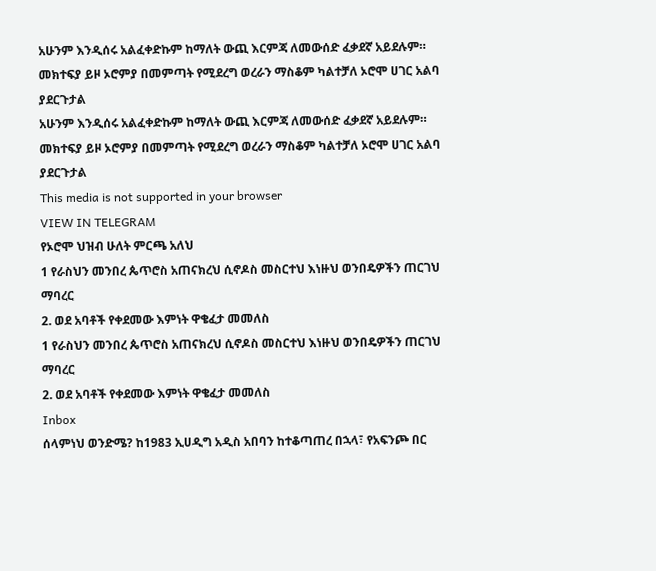አሁንም እንዲሰሩ አልፈቀድኩም ከማለት ውጪ እርምጃ ለመውሰድ ፈቃደኛ አይደሉም።
መክተፍያ ይዞ ኦሮምያ በመምጣት የሚደረግ ወረራን ማስቆም ካልተቻለ ኦሮሞ ሀገር አልባ ያደርጉታል
አሁንም እንዲሰሩ አልፈቀድኩም ከማለት ውጪ እርምጃ ለመውሰድ ፈቃደኛ አይደሉም።
መክተፍያ ይዞ ኦሮምያ በመምጣት የሚደረግ ወረራን ማስቆም ካልተቻለ ኦሮሞ ሀገር አልባ ያደርጉታል
This media is not supported in your browser
VIEW IN TELEGRAM
የኦሮሞ ህዝብ ሁለት ምርጫ አለህ
1 የራስህን መንበረ ጴጥሮስ አጠናክረህ ሲኖዶስ መስርተህ እነዙህ ወንበዴዎችን ጠርገህ ማባረር
2. ወደ አባቶች የቀደመው እምነት ዋቄፈታ መመለስ
1 የራስህን መንበረ ጴጥሮስ አጠናክረህ ሲኖዶስ መስርተህ እነዙህ ወንበዴዎችን ጠርገህ ማባረር
2. ወደ አባቶች የቀደመው እምነት ዋቄፈታ መመለስ
Inbox
ሰላምነህ ወንድሜ? ከ1983 ኢሀዲግ አዲስ አበባን ከተቆጣጠረ በኋላ፣ የአፍንጮ በር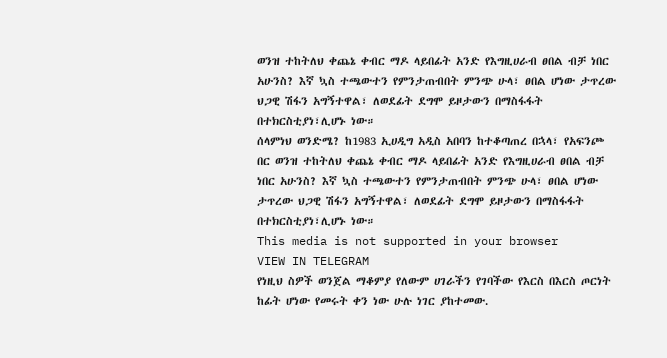ወንዝ ተከትለህ ቀጨኔ ቀብር ማዶ ላይበፊት አንድ የእግዚሀራብ ፀበል ብቻ ነበር አሁንስ? እኛ ኳስ ተጫውተን የምንታጠብበት ምንጭ ሁላ፣ ፀበል ሆነው ታጥረው ህጋዊ ሽፋን አግኝተዋል፣ ለወደፊት ደግሞ ይዞታውን በማስፋፋት በተክርስቲያነ፣ሊሆኑ ነው።
ሰላምነህ ወንድሜ? ከ1983 ኢሀዲግ አዲስ አበባን ከተቆጣጠረ በኋላ፣ የአፍንጮ በር ወንዝ ተከትለህ ቀጨኔ ቀብር ማዶ ላይበፊት አንድ የእግዚሀራብ ፀበል ብቻ ነበር አሁንስ? እኛ ኳስ ተጫውተን የምንታጠብበት ምንጭ ሁላ፣ ፀበል ሆነው ታጥረው ህጋዊ ሽፋን አግኝተዋል፣ ለወደፊት ደግሞ ይዞታውን በማስፋፋት በተክርስቲያነ፣ሊሆኑ ነው።
This media is not supported in your browser
VIEW IN TELEGRAM
የነዚህ ስዎች ወንጀል ማቆምያ የለውም ሀገራችን የገባችው የእርስ በእርስ ጦርነት ከፊት ሆነው የመሩት ቀን ነው ሁሉ ነገር ያከተመው.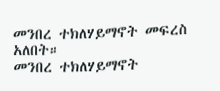መንበረ ተክለሃይማኖት መፍረስ አለበት።
መንበረ ተክለሃይማኖት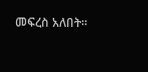መፍረስ አለበት።